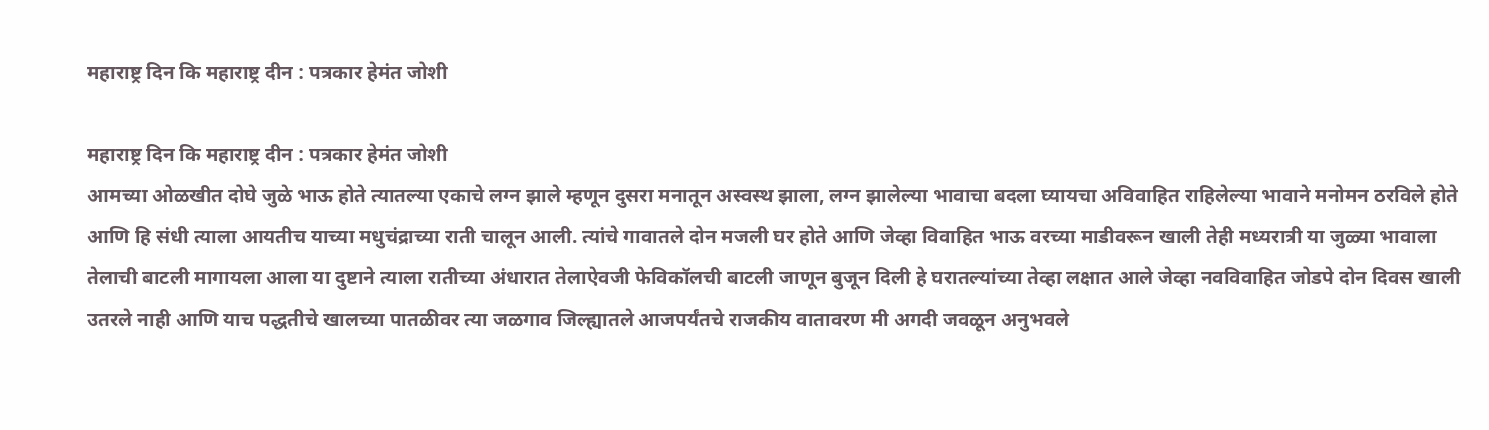महाराष्ट्र दिन कि महाराष्ट्र दीन : पत्रकार हेमंत जोशी

महाराष्ट्र दिन कि महाराष्ट्र दीन : पत्रकार हेमंत जोशी
आमच्या ओळखीत दोघे जुळे भाऊ होते त्यातल्या एकाचे लग्न झाले म्हणून दुसरा मनातून अस्वस्थ झाला, लग्न झालेल्या भावाचा बदला घ्यायचा अविवाहित राहिलेल्या भावाने मनोमन ठरविले होते आणि हि संधी त्याला आयतीच याच्या मधुचंद्राच्या राती चालून आली. त्यांचे गावातले दोन मजली घर होते आणि जेव्हा विवाहित भाऊ वरच्या माडीवरून खाली तेही मध्यरात्री या जुळ्या भावाला तेलाची बाटली मागायला आला या दुष्टाने त्याला रातीच्या अंधारात तेलाऐवजी फेविकॉलची बाटली जाणून बुजून दिली हे घरातल्यांच्या तेव्हा लक्षात आले जेव्हा नवविवाहित जोडपे दोन दिवस खाली उतरले नाही आणि याच पद्धतीचे खालच्या पातळीवर त्या जळगाव जिल्ह्यातले आजपर्यंतचे राजकीय वातावरण मी अगदी जवळून अनुभवले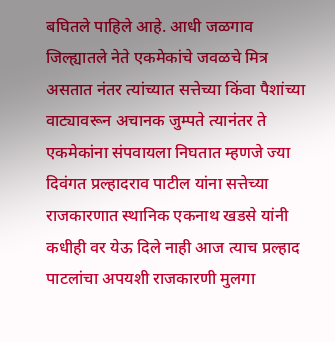बघितले पाहिले आहे. आधी जळगाव जिल्ह्यातले नेते एकमेकांचे जवळचे मित्र असतात नंतर त्यांच्यात सत्तेच्या किंवा पैशांच्या वाट्यावरून अचानक जुम्पते त्यानंतर ते एकमेकांना संपवायला निघतात म्हणजे ज्या दिवंगत प्रल्हादराव पाटील यांना सत्तेच्या राजकारणात स्थानिक एकनाथ खडसे यांनी कधीही वर येऊ दिले नाही आज त्याच प्रल्हाद पाटलांचा अपयशी राजकारणी मुलगा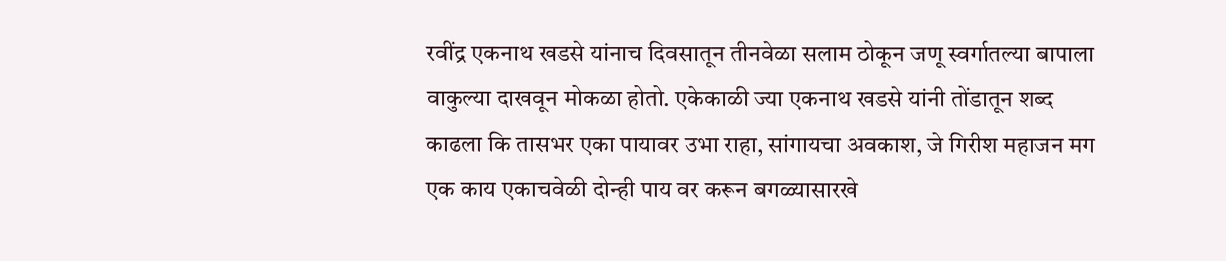रवींद्र एकनाथ खडसे यांनाच दिवसातून तीनवेळा सलाम ठोकून जणू स्वर्गातल्या बापाला वाकुल्या दाखवून मोकळा होतो. एकेकाळी ज्या एकनाथ खडसे यांनी तोंडातून शब्द काढला कि तासभर एका पायावर उभा राहा, सांगायचा अवकाश, जे गिरीश महाजन मग एक काय एकाचवेळी दोन्ही पाय वर करून बगळ्यासारखे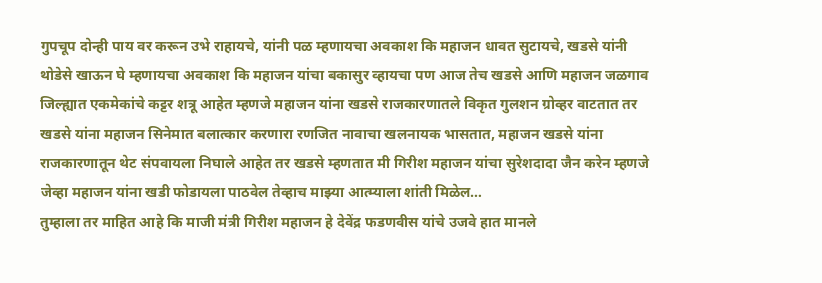गुपचूप दोन्ही पाय वर करून उभे राहायचे, यांनी पळ म्हणायचा अवकाश कि महाजन धावत सुटायचे, खडसे यांनी थोडेसे खाऊन घे म्हणायचा अवकाश कि महाजन यांचा बकासुर व्हायचा पण आज तेच खडसे आणि महाजन जळगाव जिल्ह्यात एकमेकांचे कट्टर शत्रू आहेत म्हणजे महाजन यांना खडसे राजकारणातले विकृत गुलशन ग्रोव्हर वाटतात तर खडसे यांना महाजन सिनेमात बलात्कार करणारा रणजित नावाचा खलनायक भासतात, महाजन खडसे यांना राजकारणातून थेट संपवायला निघाले आहेत तर खडसे म्हणतात मी गिरीश महाजन यांचा सुरेशदादा जैन करेन म्हणजे जेव्हा महाजन यांना खडी फोडायला पाठवेल तेव्हाच माझ्या आत्म्याला शांती मिळेल…
तुम्हाला तर माहित आहे कि माजी मंत्री गिरीश महाजन हे देवेंद्र फडणवीस यांचे उजवे हात मानले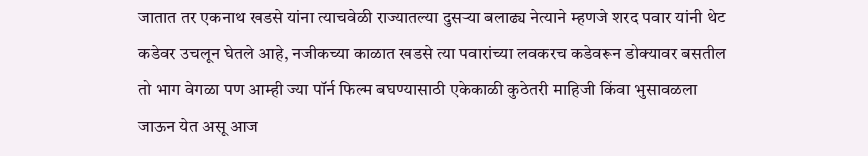जातात तर एकनाथ खडसे यांना त्याचवेळी राज्यातल्या दुसऱ्या बलाढ्य नेत्याने म्हणजे शरद पवार यांनी थेट कडेवर उचलून घेतले आहे, नजीकच्या काळात खडसे त्या पवारांच्या लवकरच कडेवरून डोक्यावर बसतील तो भाग वेगळा पण आम्ही ज्या पॉर्न फिल्म बघण्यासाठी एकेकाळी कुठेतरी माहिजी किंवा भुसावळला जाऊन येत असू आज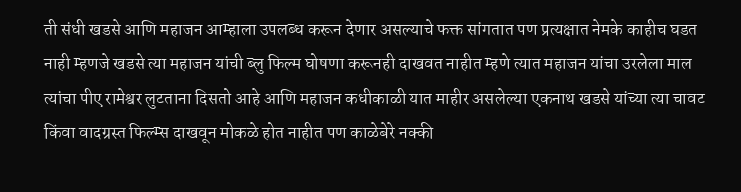ती संधी खडसे आणि महाजन आम्हाला उपलब्ध करून देणार असल्याचे फक्त सांगतात पण प्रत्यक्षात नेमके काहीच घडत नाही म्हणजे खडसे त्या महाजन यांची ब्लु फिल्म घोषणा करूनही दाखवत नाहीत म्हणे त्यात महाजन यांचा उरलेला माल त्यांचा पीए रामेश्वर लुटताना दिसतो आहे आणि महाजन कधीकाळी यात माहीर असलेल्या एकनाथ खडसे यांच्या त्या चावट किंवा वादग्रस्त फिल्म्स दाखवून मोकळे होत नाहीत पण काळेबेरे नक्की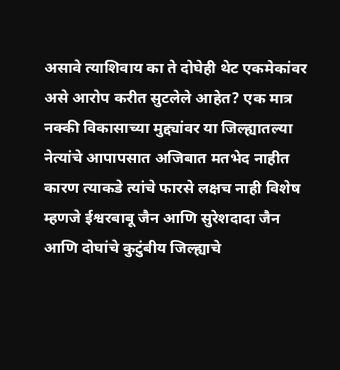असावे त्याशिवाय का ते दोघेही थेट एकमेकांवर असे आरोप करीत सुटलेले आहेत? एक मात्र नक्की विकासाच्या मुद्द्यांवर या जिल्ह्यातल्या नेत्यांचे आपापसात अजिबात मतभेद नाहीत कारण त्याकडे त्यांचे फारसे लक्षच नाही विशेष म्हणजे ईश्वरबाबू जैन आणि सुरेशदादा जैन आणि दोघांचे कुटुंबीय जिल्ह्याचे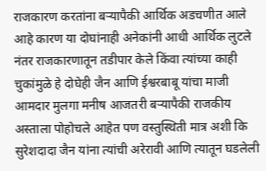राजकारण करतांना बऱ्यापैकी आर्थिक अडचणीत आले आहे कारण या दोघांनाही अनेकांनी आधी आर्थिक लुटले नंतर राजकारणातून तडीपार केले किंवा त्यांच्या काही चुकांमुळे हे दोघेही जैन आणि ईश्वरबाबू यांचा माजी आमदार मुलगा मनीष आजतरी बऱ्यापैकी राजकीय अस्ताला पोहोचले आहेत पण वस्तुस्थिती मात्र अशी कि सुरेशदादा जैन यांना त्यांची अरेरावी आणि त्यातून घडलेली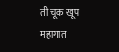ती चूक खूप महागात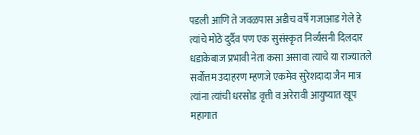पडली आणि ते जवळपास अडीच वर्षे गजाआड गेले हे त्यांचे मोठे दुर्दैव पण एक सुसंस्कृत निर्व्यसनी दिलदार धडाकेबाज प्रभावी नेता कसा असावा त्याचे या राज्यातले सर्वोत्तम उदाहरण म्हणजे एकमेव सुरेशदादा जैन मात्र त्यांना त्यांची धरसोड वृत्ती व अरेरावी आयुष्यात खूप महागात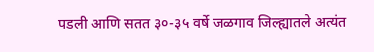पडली आणि सतत ३०-३५ वर्षे जळगाव जिल्ह्यातले अत्यंत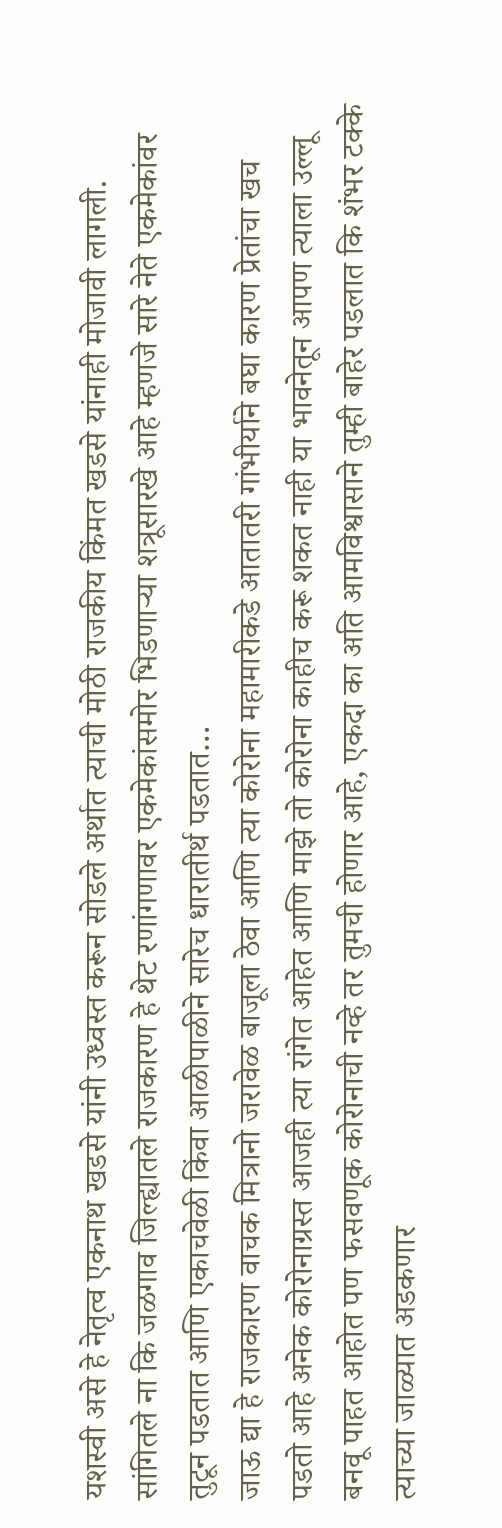यशस्वी असे हे नेतृत्व एकनाथ खडसे यांनी उध्वस्त करून सोडले अर्थात त्याची मोठी राजकीय किंमत खडसे यांनाही मोजावी लागली. सांगितले ना कि जळगाव जिल्ह्यातले राजकारण हे थेट रणांगणावर एकमेकांसमोर भिडणाऱ्या शत्रूसारखे आहे म्हणजे सारे नेते एकमेकांवर तुटून पडतात आणि एकाचवेळी किंवा आळीपाळीने सारेच धारातीर्थ पडतात…
जाऊ द्या हे राजकारण वाचक मित्रानो जरावेळ बाजूला ठेवा आणि त्या कोरोना महामारीकडे आतातरी गांभीर्याने बघा कारण प्रेतांचा खच पडतो आहे अनेक कोरोनाग्रस्त आजही त्या रांगेत आहेत आणि माझे तो कोरोना काहीच करू शकत नाही या भावनेतून आपण त्याला उल्लू बनवू पाहत आहोत पण फसवणूक कोरोनाची नव्हे तर तुमची होणार आहे, एकदा का अति आमविश्वासाने तुम्ही बाहेर पडलात कि शंभर टक्के त्याच्या जाळ्यात अडकणार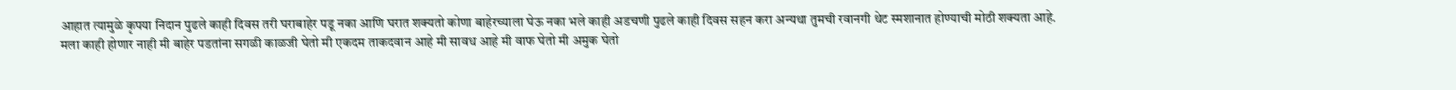आहात त्यामुळे कृपया निदान पुढले काही दिवस तरी घराबाहेर पडू नका आणि घरात शक्यतो कोणा बाहेरच्याला घेऊ नका भले काही अडचणी पुढले काही दिवस सहन करा अन्यथा तुमची रवानगी थेट स्मशानात होण्याची मोठी शक्यता आहे. मला काही होणार नाही मी बाहेर पडतांना सगळी काळजी घेतो मी एकदम ताकदवान आहे मी सावध आहे मी वाफ घेतो मी अमुक घेतो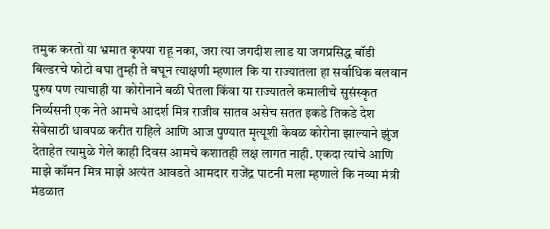तमुक करतो या भ्रमात कृपया राहू नका, जरा त्या जगदीश लाड या जगप्रसिद्ध बॉडी बिल्डरचे फोटो बघा तुम्ही ते बघून त्याक्षणी म्हणाल कि या राज्यातला हा सर्वाधिक बलवान पुरुष पण त्याचाही या कोरोनाने बळी घेतला किंवा या राज्यातले कमालीचे सुसंस्कृत निर्व्यसनी एक नेते आमचे आदर्श मित्र राजीव सातव असेच सतत इकडे तिकडे देश सेवेसाठी धावपळ करीत राहिले आणि आज पुण्यात मृत्यूशी केवळ कोरोना झाल्याने झुंज देताहेत त्यामुळे गेले काही दिवस आमचे कशातही लक्ष लागत नाही. एकदा त्यांचे आणि माझे कॉमन मित्र माझे अत्यंत आवडते आमदार राजेंद्र पाटनी मला म्हणाले कि नव्या मंत्री मंडळात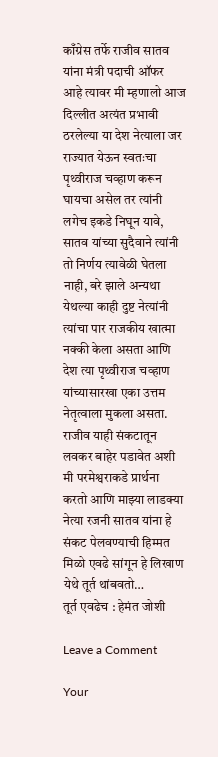काँग्रेस तर्फे राजीव सातव यांना मंत्री पदाची ऑफर आहे त्यावर मी म्हणालो आज दिल्लीत अत्यंत प्रभावी ठरलेल्या या देश नेत्याला जर राज्यात येऊन स्वतःचा पृथ्वीराज चव्हाण करून घायचा असेल तर त्यांनी लगेच इकडे निघून यावे, सातव यांच्या सुदैवाने त्यांनी तो निर्णय त्यावेळी घेतला नाही, बरे झाले अन्यथा येथल्या काही दुष्ट नेत्यांनी त्यांचा पार राजकीय खात्मा नक्की केला असता आणि देश त्या पृथ्वीराज चव्हाण यांच्यासारखा एका उत्तम नेतृत्वाला मुकला असता. राजीव याही संकटातून लवकर बाहेर पडावेत अशी मी परमेश्वराकडे प्रार्थना करतो आणि माझ्या लाडक्या नेत्या रजनी सातव यांना हे संकट पेलवण्याची हिम्मत मिळो एवढे सांगून हे लिखाण येथे तूर्त थांबवतो…
तूर्त एवढेच : हेमंत जोशी

Leave a Comment

Your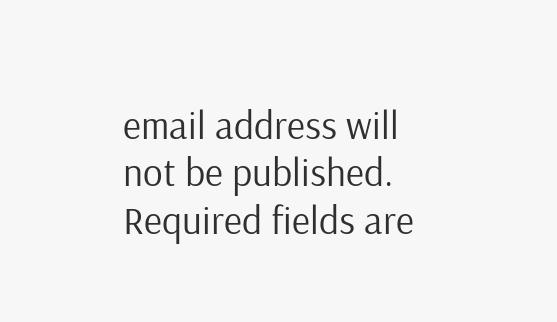email address will not be published. Required fields are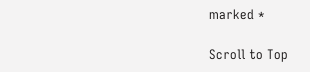marked *

Scroll to Top